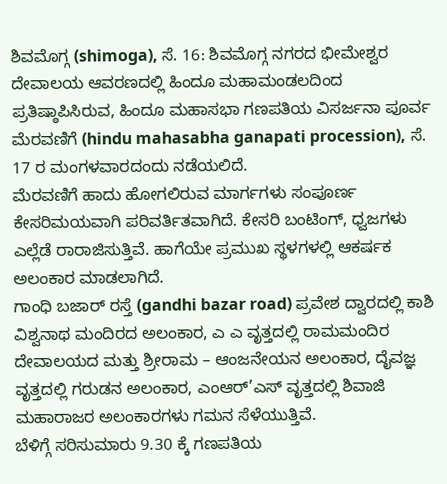ಶಿವಮೊಗ್ಗ (shimoga), ಸೆ. 16: ಶಿವಮೊಗ್ಗ ನಗರದ ಭೀಮೇಶ್ವರ ದೇವಾಲಯ ಆವರಣದಲ್ಲಿ ಹಿಂದೂ ಮಹಾಮಂಡಲದಿಂದ ಪ್ರತಿಷ್ಠಾಪಿಸಿರುವ, ಹಿಂದೂ ಮಹಾಸಭಾ ಗಣಪತಿಯ ವಿಸರ್ಜನಾ ಪೂರ್ವ ಮೆರವಣಿಗೆ (hindu mahasabha ganapati procession), ಸೆ. 17 ರ ಮಂಗಳವಾರದಂದು ನಡೆಯಲಿದೆ.
ಮೆರವಣಿಗೆ ಹಾದು ಹೋಗಲಿರುವ ಮಾರ್ಗಗಳು ಸಂಪೂರ್ಣ ಕೇಸರಿಮಯವಾಗಿ ಪರಿವರ್ತಿತವಾಗಿದೆ. ಕೇಸರಿ ಬಂಟಿಂಗ್, ಧ್ವಜಗಳು ಎಲ್ಲೆಡೆ ರಾರಾಜಿಸುತ್ತಿವೆ. ಹಾಗೆಯೇ ಪ್ರಮುಖ ಸ್ಥಳಗಳಲ್ಲಿ ಆಕರ್ಷಕ ಅಲಂಕಾರ ಮಾಡಲಾಗಿದೆ.
ಗಾಂಧಿ ಬಜಾರ್ ರಸ್ತೆ (gandhi bazar road) ಪ್ರವೇಶ ದ್ವಾರದಲ್ಲಿ ಕಾಶಿ ವಿಶ್ವನಾಥ ಮಂದಿರದ ಅಲಂಕಾರ, ಎ ಎ ವೃತ್ತದಲ್ಲಿ ರಾಮಮಂದಿರ ದೇವಾಲಯದ ಮತ್ತು ಶ್ರೀರಾಮ – ಆಂಜನೇಯನ ಅಲಂಕಾರ, ದೈವಜ್ಞ ವೃತ್ತದಲ್ಲಿ ಗರುಡನ ಅಲಂಕಾರ, ಎಂಆರ್’ಎಸ್ ವೃತ್ತದಲ್ಲಿ ಶಿವಾಜಿ ಮಹಾರಾಜರ ಅಲಂಕಾರಗಳು ಗಮನ ಸೆಳೆಯುತ್ತಿವೆ.
ಬೆಳಿಗ್ಗೆ ಸರಿಸುಮಾರು 9.30 ಕ್ಕೆ ಗಣಪತಿಯ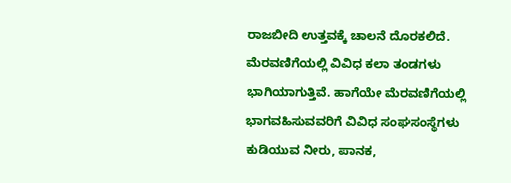ರಾಜಬೀದಿ ಉತ್ತವಕ್ಕೆ ಚಾಲನೆ ದೊರಕಲಿದೆ. ಮೆರವಣಿಗೆಯಲ್ಲಿ ವಿವಿಧ ಕಲಾ ತಂಡಗಳು ಭಾಗಿಯಾಗುತ್ತಿವೆ. ಹಾಗೆಯೇ ಮೆರವಣಿಗೆಯಲ್ಲಿ ಭಾಗವಹಿಸುವವರಿಗೆ ವಿವಿಧ ಸಂಘಸಂಸ್ಥೆಗಳು ಕುಡಿಯುವ ನೀರು, ಪಾನಕ,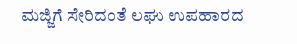ಮಜ್ಜಿಗೆ ಸೇರಿದಂತೆ ಲಘು ಉಪಹಾರದ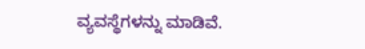ವ್ಯವಸ್ಥೆಗಳನ್ನು ಮಾಡಿವೆ.